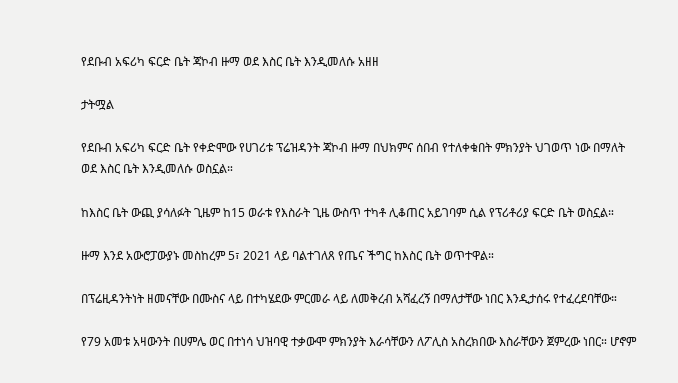የደቡብ አፍሪካ ፍርድ ቤት ጃኮብ ዙማ ወደ እስር ቤት እንዲመለሱ አዘዘ

ታትሟል

የደቡብ አፍሪካ ፍርድ ቤት የቀድሞው የሀገሪቱ ፕሬዝዳንት ጃኮብ ዙማ በህክምና ሰበብ የተለቀቁበት ምክንያት ህገወጥ ነው በማለት ወደ እስር ቤት እንዲመለሱ ወስኗል።

ከእስር ቤት ውጪ ያሳለፉት ጊዜም ከ15 ወራቱ የእስራት ጊዜ ውስጥ ተካቶ ሊቆጠር አይገባም ሲል የፕሪቶሪያ ፍርድ ቤት ወስኗል።

ዙማ እንደ አውሮፓውያኑ መስከረም 5፣ 2021 ላይ ባልተገለጸ የጤና ችግር ከእስር ቤት ወጥተዋል።

በፕሬዚዳንትነት ዘመናቸው በሙስና ላይ በተካሄደው ምርመራ ላይ ለመቅረብ አሻፈረኝ በማለታቸው ነበር እንዲታሰሩ የተፈረደባቸው።

የ79 አመቱ አዛውንት በሀምሌ ወር በተነሳ ህዝባዊ ተቃውሞ ምክንያት እራሳቸውን ለፖሊስ አስረክበው እስራቸውን ጀምረው ነበር። ሆኖም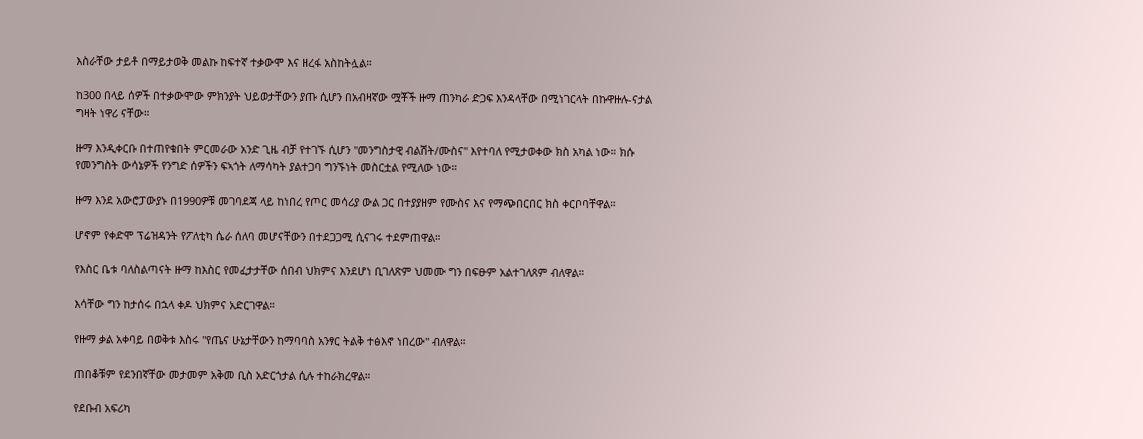እስራቸው ታይቶ በማይታወቅ መልኩ ከፍተኛ ተቃውሞ እና ዘረፋ አስከትሏል።

ከ300 በላይ ሰዎች በተቃውሞው ምክንያት ህይወታቸውን ያጡ ሲሆን በአብዛኛው ሟቾች ዙማ ጠንካራ ድጋፍ እንዳላቸው በሚነገርላት በኩዋዙሉ-ናታል ግዛት ነዋሪ ናቸው።

ዙማ እንዲቀርቡ በተጠየቁበት ምርመራው አንድ ጊዜ ብቻ የተገኙ ሲሆን "መንግስታዊ ብልሽት/ሙስና" እየተባለ የሚታወቀው ክስ አካል ነው። ክሱ የመንግስት ውሳኔዎች የንግድ ሰዎችን ፍኣጎት ለማሳካት ያልተጋባ ግንኙነት መስርቷል የሚለው ነው።

ዙማ እንደ አውሮፓውያኑ በ1990ዎቹ መገባደጃ ላይ ከነበረ የጦር መሳሪያ ውል ጋር በተያያዘም የሙስና እና የማጭበርበር ክስ ቀርቦባቸዋል።

ሆኖም የቀድሞ ፕሬዝዳንት የፖለቲካ ሴራ ሰለባ መሆናቸውን በተደጋጋሚ ሲናገሩ ተደምጠዋል።

የእስር ቤቱ ባለስልጣናት ዙማ ከእስር የመፈታታቸው ሰበብ ህክምና እንደሆነ ቢገለጽም ህመሙ ግን በፍፁም አልተገለጸም ብለዋል።

እሳቸው ግን ከታሰሩ በኋላ ቀዶ ህክምና አድርገዋል።

የዙማ ቃል አቀባይ በወቅቱ እስሩ "የጤና ሁኔታቸውን ከማባባስ አንፃር ትልቅ ተፅእኖ ነበረው" ብለዋል።

ጠበቆቹም የደንበኛቸው መታመም አቅመ ቢስ አድርጎታል ሲሉ ተከራክረዋል።

የደቡብ አፍሪካ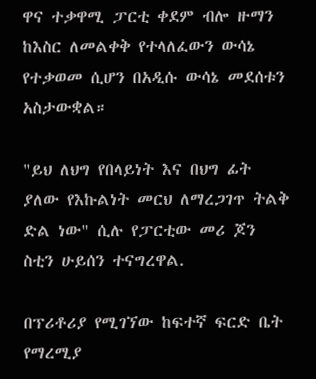ዋና ተቃዋሚ ፓርቲ ቀደም ብሎ ዙማን ከእስር ለመልቀቅ የተላለፈውን ውሳኔ የተቃወመ ሲሆን በአዲሱ ውሳኔ መደሰቱን አስታውቋል።

"ይህ ለህግ የበላይነት እና በህግ ፊት ያለው የእኩልነት መርህ ለማረጋገጥ ትልቅ ድል ነው" ሲሉ የፓርቲው መሪ ጆን ስቲን ሁይሰን ተናግረዋል.

በፕሪቶሪያ የሚገኘው ከፍተኛ ፍርድ ቤት የማረሚያ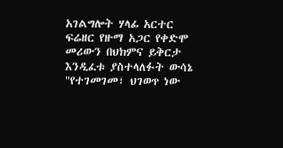አገልግሎት ሃላፊ አርተር ፍሬዘር የዙማ አጋር የቀድሞ መሪውን በህክምና ይቅርታ እንዲፈቱ ያስተላለፉት ውሳኔ "የተገመገመ፣ ህገወጥ ነው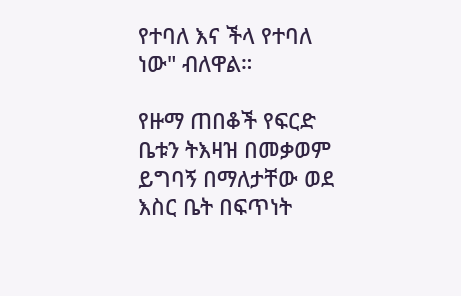የተባለ እና ችላ የተባለ ነው" ብለዋል።

የዙማ ጠበቆች የፍርድ ቤቱን ትእዛዝ በመቃወም ይግባኝ በማለታቸው ወደ እስር ቤት በፍጥነት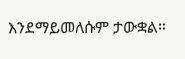እንደማይመለሱም ታውቋል።